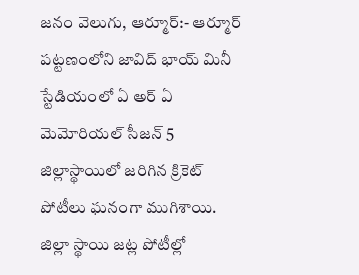జనం వెలుగు, ఆర్మూర్:- ఆర్మూర్ పట్టణంలోని జావిద్ భాయ్ మినీ స్టేడియంలో ఏ అర్ ఏ మెమోరియల్ సీజన్ 5 జిల్లాస్థాయిలో జరిగిన క్రికెట్ పోటీలు ఘనంగా ముగిశాయి. జిల్లా స్థాయి జట్ల పోటీల్లో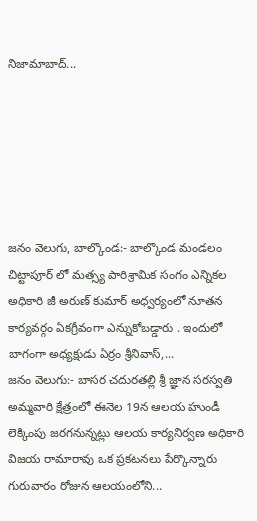నిజామాబాద్...






జనం వెలుగు, బాల్కొండ:- బాల్కొండ మండలం చిట్టాపూర్ లో మత్స్య పారిశ్రామిక సంగం ఎన్నికల అధికారి జీ అరుణ్ కుమార్ అధ్వర్యంలో నూతన కార్యవర్గం ఏకగ్రీవంగా ఎన్నుకోబడ్డారు . ఇందులో బాగంగా అధ్యక్షుడు ఏర్రం శ్రీనివాస్,...
జనం వెలుగు:- బాసర చదురతల్లి శ్రీ జ్ఞాన సరస్వతి అమ్మవారి క్షేత్రంలో ఈనెల 19న ఆలయ హుండీ లెక్కింపు జరగనున్నట్లు ఆలయ కార్యనిర్వణ అధికారి విజయ రామారావు ఒక ప్రకటనలు పేర్కొన్నారు గురువారం రోజున ఆలయంలోని...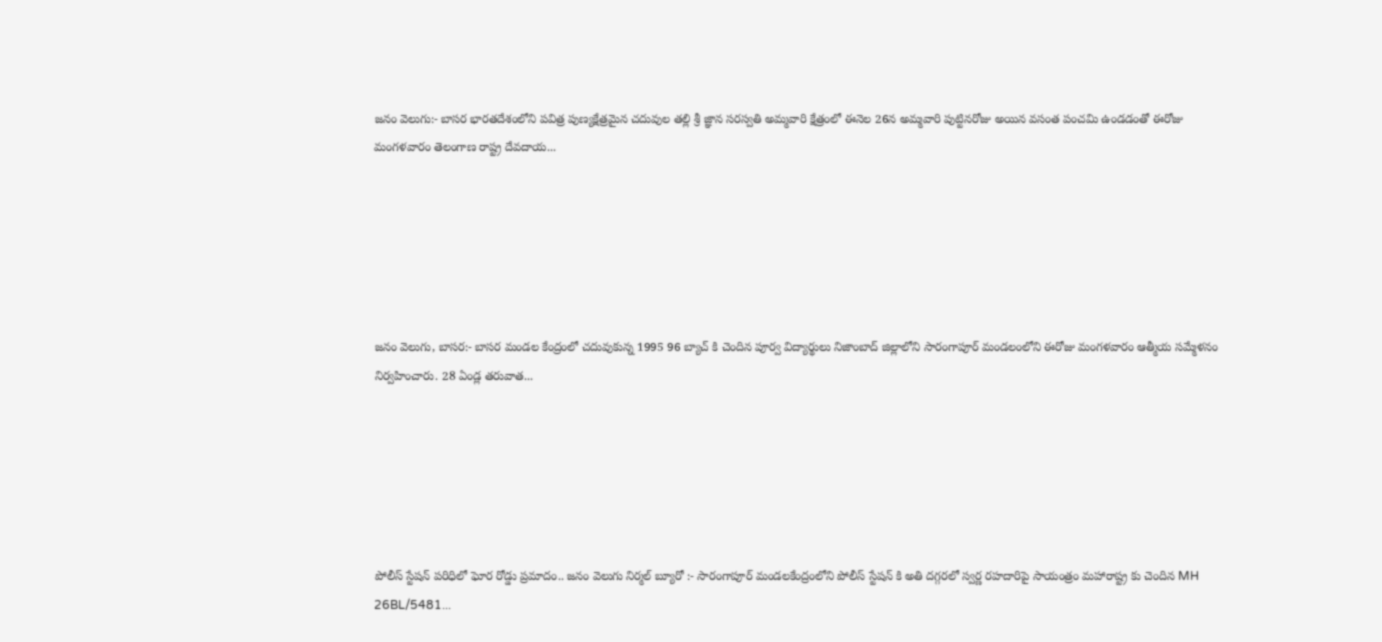జనం వెలుగు:- బాసర భారతదేశంలోని పవిత్ర పుణ్యక్షేత్రమైన చదువుల తల్లి శ్రీ జ్ఞాన సరస్వతి అమ్మవారి క్షేత్రంలో ఈనెల 26న అమ్మవారి పుట్టినరోజు అయిన వసంత పంచమి ఉండడంతో ఈరోజు మంగళవారం తెలంగాణ రాష్ట్ర దేవదాయ...






జనం వెలుగు, బాసర:- బాసర మండల కేంద్రంలో చదువుకున్న 1995 96 బ్యాచ్ కి చెందిన పూర్వ విద్యార్థులు నిజాంబాద్ జిల్లాలోని సారంగాపూర్ మండలంలోని ఈరోజు మంగళవారం ఆత్మీయ సమ్మేళనం నిర్వహించారు. 28 ఏండ్ల తరువాత...






పోలీస్ స్టేషన్ పరిధిలో ఘోర రోడ్డు ప్రమాదం.. జనం వెలుగు నిర్మల్ బ్యూరో :- సారంగాపూర్ మండలకేంద్రంలోని పోలీస్ స్టేషన్ కి అతి దగ్గరలో స్వర్ణ రహదారిపై సాయంత్రం మహారాష్ట్ర కు చెందిన MH 26BL/5481...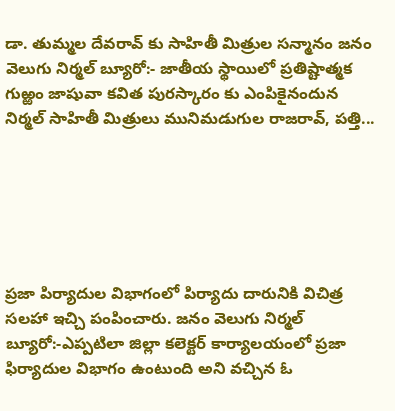డా. తుమ్మల దేవరావ్ కు సాహితీ మిత్రుల సన్మానం జనం వెలుగు నిర్మల్ బ్యూరో:- జాతీయ స్థాయిలో ప్రతిష్టాత్మక గుఱ్ఱం జాషువా కవిత పురస్కారం కు ఎంపికైనందున నిర్మల్ సాహితీ మిత్రులు మునిమడుగుల రాజరావ్, పత్తి...






ప్రజా పిర్యాదుల విభాగంలో పిర్యాదు దారునికి విచిత్ర సలహా ఇచ్చి పంపించారు. జనం వెలుగు నిర్మల్ బ్యూరో:-ఎప్పటిలా జిల్లా కలెక్టర్ కార్యాలయంలో ప్రజా ఫిర్యాదుల విభాగం ఉంటుంది అని వచ్చిన ఓ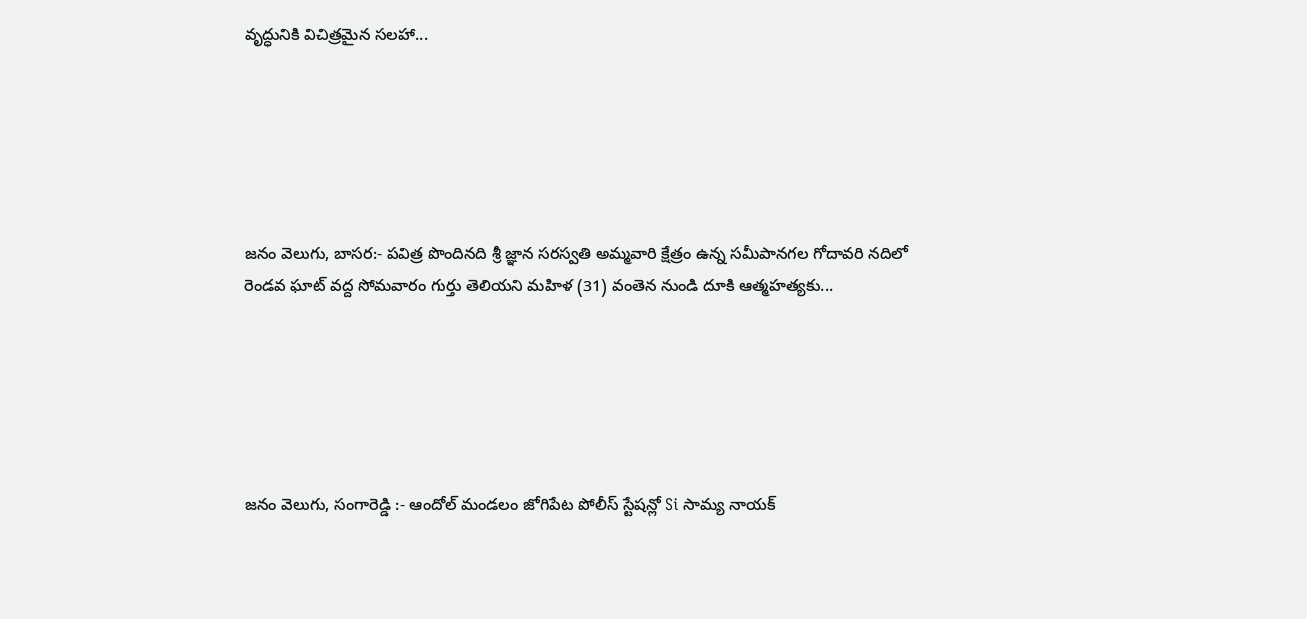వృద్ధునికి విచిత్రమైన సలహా...






జనం వెలుగు, బాసర:- పవిత్ర పొందినది శ్రీ జ్ఞాన సరస్వతి అమ్మవారి క్షేత్రం ఉన్న సమీపానగల గోదావరి నదిలో రెండవ ఘాట్ వద్ద సోమవారం గుర్తు తెలియని మహిళ (31) వంతెన నుండి దూకి ఆత్మహత్యకు...






జనం వెలుగు, సంగారెడ్డి :- ఆందోల్ మండలం జోగిపేట పోలీస్ స్టేషన్లో Si సామ్య నాయక్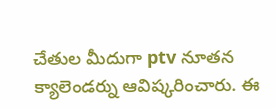చేతుల మీదుగా ptv నూతన క్యాలెండర్ను ఆవిష్కరించారు. ఈ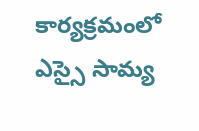కార్యక్రమంలో ఎస్సై సామ్య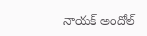నాయక్ అందోల్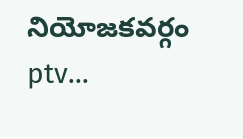నియోజకవర్గం ptv...